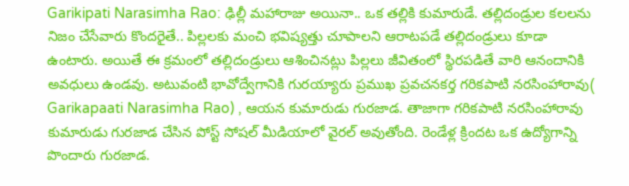Garikipati Narasimha Rao: ఢిల్లీ మహారాజు అయినా.. ఒక తల్లికి కుమారుడే. తల్లిదండ్రుల కలలను నిజం చేసేవారు కొందరైతే.. పిల్లలకు మంచి భవిష్యత్తు చూపాలని ఆరాటపడే తల్లిదండ్రులు కూడా ఉంటారు. అయితే ఈ క్రమంలో తల్లిదండ్రులు ఆశించినట్లు పిల్లలు జీవితంలో స్థిరపడితే వారి ఆనందానికి అవధులు ఉండవు. అటువంటి భావోద్వేగానికి గురయ్యారు ప్రముఖ ప్రవచనకర్త గరికపాటి నరసింహారావు( Garikapaati Narasimha Rao) , ఆయన కుమారుడు గురజాడ. తాజాగా గరికపాటి నరసింహారావు కుమారుడు గురజాడ చేసిన పోస్ట్ సోషల్ మీడియాలో వైరల్ అవుతోంది. రెండేళ్ల క్రిందట ఒక ఉద్యోగాన్ని పొందారు గురజాడ.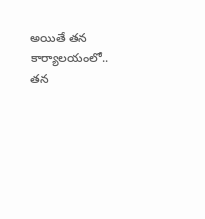అయితే తన కార్యాలయంలో.. తన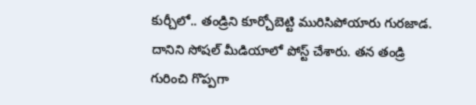కుర్చీలో.. తండ్రిని కూర్చోబెట్టి మురిసిపోయారు గురజాడ. దానిని సోషల్ మీడియాలో పోస్ట్ చేశారు. తన తండ్రి గురించి గొప్పగా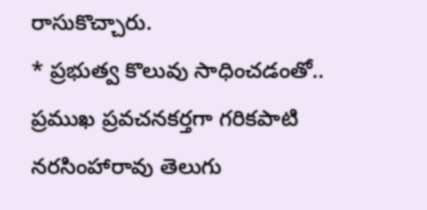రాసుకొచ్చారు.
* ప్రభుత్వ కొలువు సాధించడంతో..
ప్రముఖ ప్రవచనకర్తగా గరికపాటి నరసింహారావు తెలుగు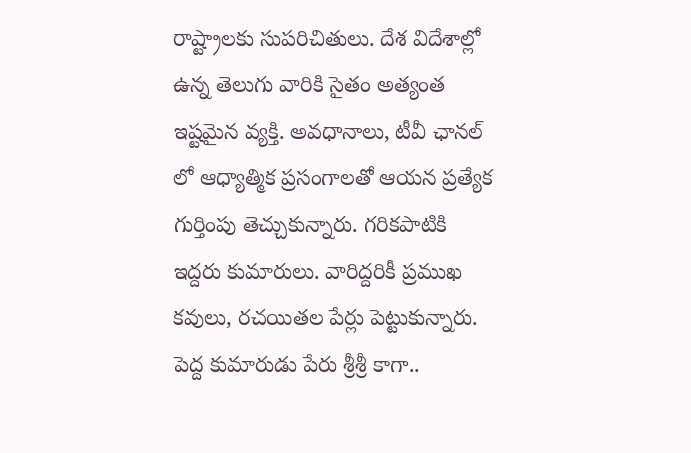రాష్ట్రాలకు సుపరిచితులు. దేశ విదేశాల్లో ఉన్న తెలుగు వారికి సైతం అత్యంత ఇష్టమైన వ్యక్తి. అవధానాలు, టీవీ ఛానల్ లో ఆధ్యాత్మిక ప్రసంగాలతో ఆయన ప్రత్యేక గుర్తింపు తెచ్చుకున్నారు. గరికపాటికి ఇద్దరు కుమారులు. వారిద్దరికీ ప్రముఖ కవులు, రచయితల పేర్లు పెట్టుకున్నారు. పెద్ద కుమారుడు పేరు శ్రీశ్రీ కాగా..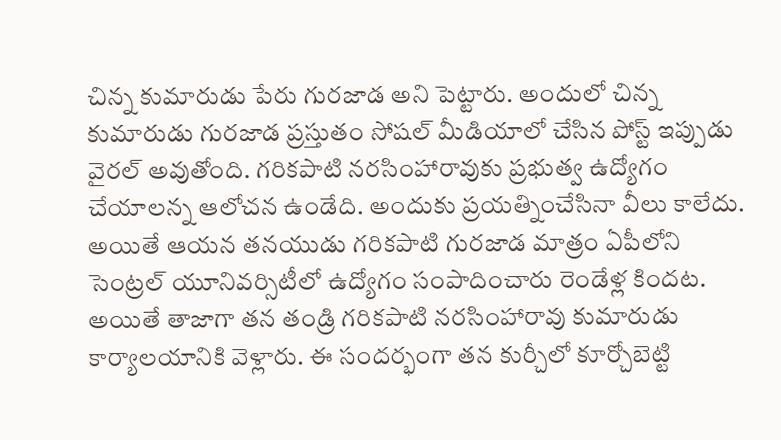చిన్న కుమారుడు పేరు గురజాడ అని పెట్టారు. అందులో చిన్న కుమారుడు గురజాడ ప్రస్తుతం సోషల్ మీడియాలో చేసిన పోస్ట్ ఇప్పుడు వైరల్ అవుతోంది. గరికపాటి నరసింహారావుకు ప్రభుత్వ ఉద్యోగం చేయాలన్న ఆలోచన ఉండేది. అందుకు ప్రయత్నించేసినా వీలు కాలేదు. అయితే ఆయన తనయుడు గరికపాటి గురజాడ మాత్రం ఏపీలోని సెంట్రల్ యూనివర్సిటీలో ఉద్యోగం సంపాదించారు రెండేళ్ల కిందట. అయితే తాజాగా తన తండ్రి గరికపాటి నరసింహారావు కుమారుడు కార్యాలయానికి వెళ్లారు. ఈ సందర్భంగా తన కుర్చీలో కూర్చోబెట్టి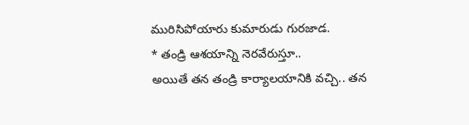మురిసిపోయారు కుమారుడు గురజాడ.
* తండ్రి ఆశయాన్ని నెరవేరుస్తూ..
అయితే తన తండ్రి కార్యాలయానికి వచ్చి.. తన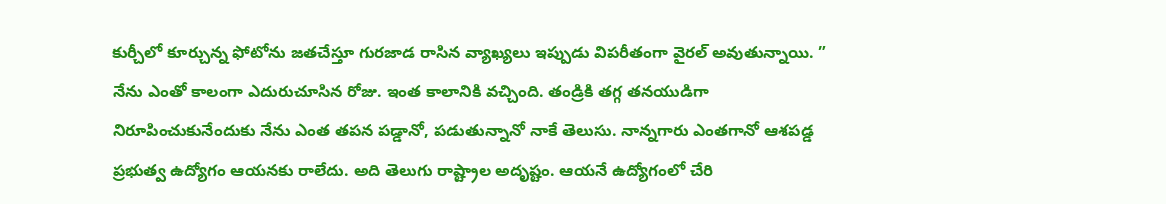కుర్చీలో కూర్చున్న ఫోటోను జతచేస్తూ గురజాడ రాసిన వ్యాఖ్యలు ఇప్పుడు విపరీతంగా వైరల్ అవుతున్నాయి. ” నేను ఎంతో కాలంగా ఎదురుచూసిన రోజు. ఇంత కాలానికి వచ్చింది. తండ్రికి తగ్గ తనయుడిగా నిరూపించుకునేందుకు నేను ఎంత తపన పడ్డానో, పడుతున్నానో నాకే తెలుసు. నాన్నగారు ఎంతగానో ఆశపడ్డ ప్రభుత్వ ఉద్యోగం ఆయనకు రాలేదు. అది తెలుగు రాష్ట్రాల అదృష్టం. ఆయనే ఉద్యోగంలో చేరి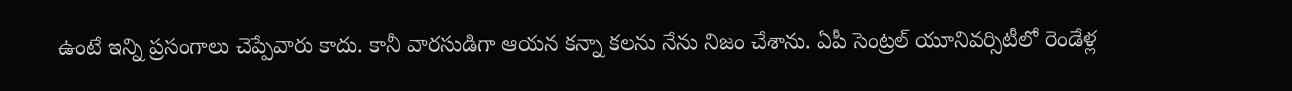ఉంటే ఇన్ని ప్రసంగాలు చెప్పేవారు కాదు. కానీ వారసుడిగా ఆయన కన్నా కలను నేను నిజం చేశాను. ఏపీ సెంట్రల్ యూనివర్సిటీలో రెండేళ్ల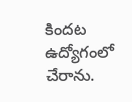కిందట ఉద్యోగంలో చేరాను.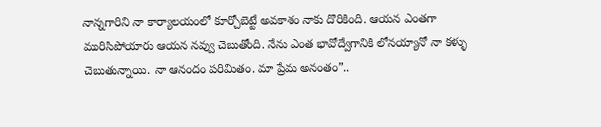నాన్నగారిని నా కార్యాలయంలో కూర్చోబెట్టే అవకాశం నాకు దొరికింది. ఆయన ఎంతగా మురిసిపోయారు ఆయన నవ్వు చెబుతోంది. నేను ఎంత భావోద్వేగానికి లోనయ్యానో నా కళ్ళు చెబుతున్నాయి. నా ఆనందం పరిమితం. మా ప్రేమ అనంతం”..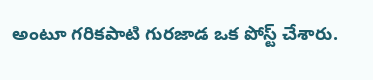అంటూ గరికపాటి గురజాడ ఒక పోస్ట్ చేశారు.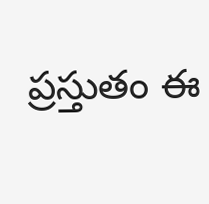ప్రస్తుతం ఈ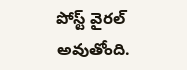పోస్ట్ వైరల్ అవుతోంది.